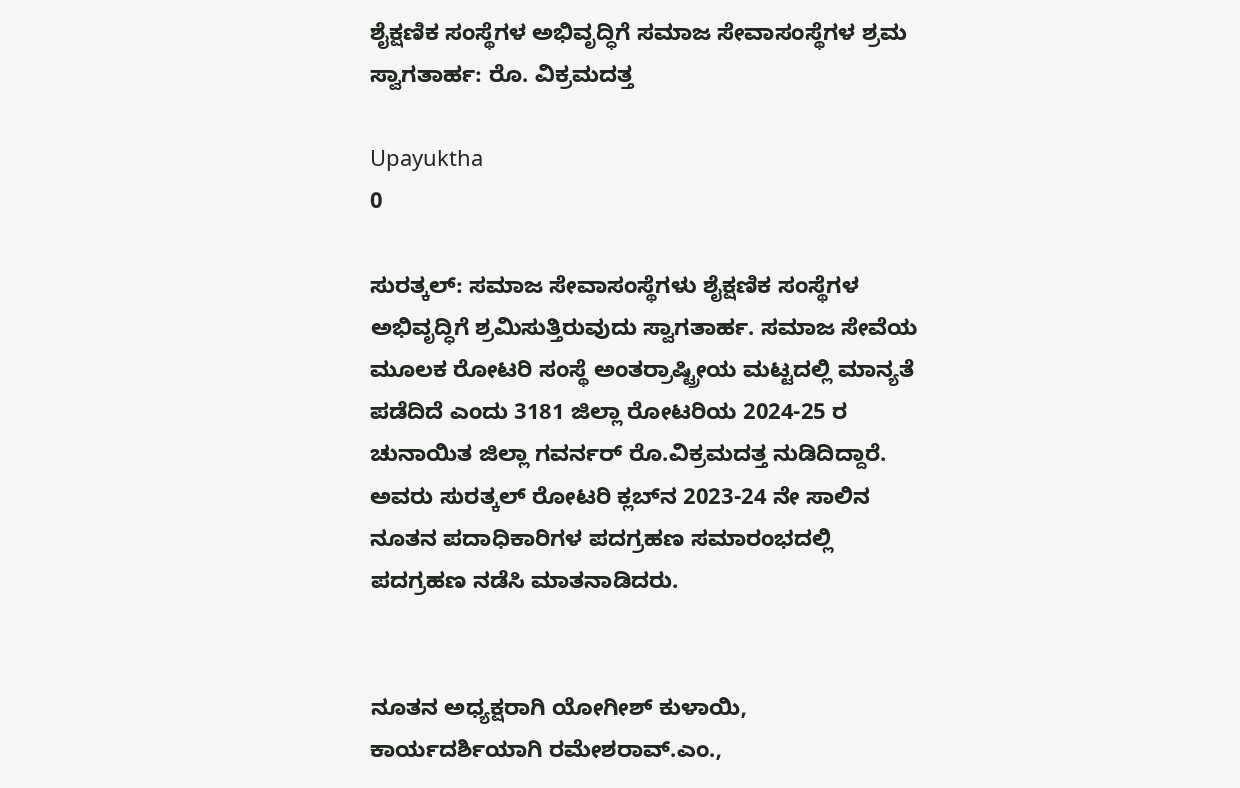ಶೈಕ್ಷಣಿಕ ಸಂಸ್ಥೆಗಳ ಅಭಿವೃದ್ಧಿಗೆ ಸಮಾಜ ಸೇವಾಸಂಸ್ಥೆಗಳ ಶ್ರಮ ಸ್ವಾಗತಾರ್ಹ: ರೊ. ವಿಕ್ರಮದತ್ತ

Upayuktha
0

ಸುರತ್ಕಲ್‍: ಸಮಾಜ ಸೇವಾಸಂಸ್ಥೆಗಳು ಶೈಕ್ಷಣಿಕ ಸಂಸ್ಥೆಗಳ ಅಭಿವೃದ್ಧಿಗೆ ಶ್ರಮಿಸುತ್ತಿರುವುದು ಸ್ವಾಗತಾರ್ಹ. ಸಮಾಜ ಸೇವೆಯ ಮೂಲಕ ರೋಟರಿ ಸಂಸ್ಥೆ ಅಂತರ್‍ರಾಷ್ಟ್ರೀಯ ಮಟ್ಟದಲ್ಲಿ ಮಾನ್ಯತೆ ಪಡೆದಿದೆ ಎಂದು 3181 ಜಿಲ್ಲಾ ರೋಟರಿಯ 2024-25 ರ ಚುನಾಯಿತ ಜಿಲ್ಲಾ ಗವರ್ನರ್ ರೊ.ವಿಕ್ರಮದತ್ತ ನುಡಿದಿದ್ದಾರೆ. ಅವರು ಸುರತ್ಕಲ್‍ ರೋಟರಿ ಕ್ಲಬ್‍ನ 2023-24 ನೇ ಸಾಲಿನ ನೂತನ ಪದಾಧಿಕಾರಿಗಳ ಪದಗ್ರಹಣ ಸಮಾರಂಭದಲ್ಲಿ ಪದಗ್ರಹಣ ನಡೆಸಿ ಮಾತನಾಡಿದರು.


ನೂತನ ಅಧ್ಯಕ್ಷರಾಗಿ ಯೋಗೀಶ್ ಕುಳಾಯಿ, ಕಾರ್ಯದರ್ಶಿಯಾಗಿ ರಮೇಶರಾವ್.ಎಂ.,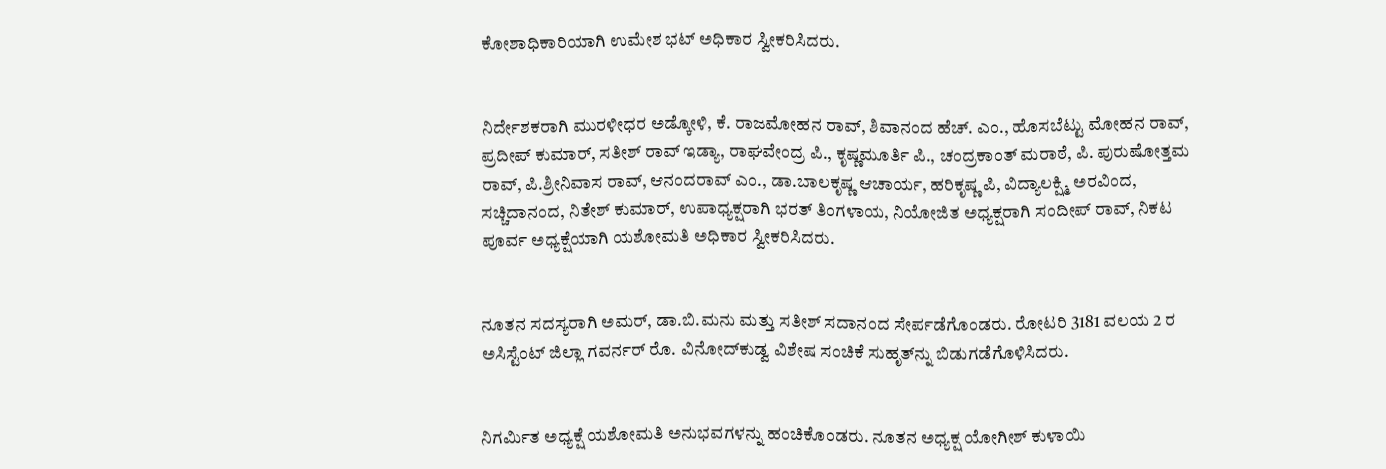ಕೋಶಾಧಿಕಾರಿಯಾಗಿ ಉಮೇಶ ಭಟ್‍ ಅಧಿಕಾರ ಸ್ವೀಕರಿಸಿದರು.


ನಿರ್ದೇಶಕರಾಗಿ ಮುರಳೀಧರ ಅಡ್ಕೋಳಿ, ಕೆ. ರಾಜಮೋಹನ ರಾವ್, ಶಿವಾನಂದ ಹೆಚ್. ಎಂ., ಹೊಸಬೆಟ್ಟು ಮೋಹನ ರಾವ್, ಪ್ರದೀಪ್‍ ಕುಮಾರ್, ಸತೀಶ್‍ ರಾವ್‍ ಇಡ್ಯಾ, ರಾಘವೇಂದ್ರ ಪಿ., ಕೃಷ್ಣಮೂರ್ತಿ ಪಿ., ಚಂದ್ರಕಾಂತ್ ಮರಾಠೆ, ಪಿ. ಪುರುಷೋತ್ತಮ ರಾವ್, ಪಿ.ಶ್ರೀನಿವಾಸ ರಾವ್, ಆನಂದರಾವ್ ಎಂ., ಡಾ.ಬಾಲಕೃಷ್ಣ ಆಚಾರ್ಯ, ಹರಿಕೃಷ್ಣ ಪಿ, ವಿದ್ಯಾಲಕ್ಷ್ಮಿ ಅರವಿಂದ, ಸಚ್ಚಿದಾನಂದ, ನಿತೇಶ್‍ ಕುಮಾರ್, ಉಪಾಧ್ಯಕ್ಷರಾಗಿ ಭರತ್ ತಿಂಗಳಾಯ, ನಿಯೋಜಿತ ಅಧ್ಯಕ್ಷರಾಗಿ ಸಂದೀಪ್‍ ರಾವ್, ನಿಕಟ ಪೂರ್ವ ಅಧ್ಯಕ್ಷೆಯಾಗಿ ಯಶೋಮತಿ ಅಧಿಕಾರ ಸ್ವೀಕರಿಸಿದರು.


ನೂತನ ಸದಸ್ಯರಾಗಿ ಅಮರ್, ಡಾ.ಬಿ.ಮನು ಮತ್ತು ಸತೀಶ್ ಸದಾನಂದ ಸೇರ್ಪಡೆಗೊಂಡರು. ರೋಟರಿ 3181 ವಲಯ 2 ರ ಅಸಿಸ್ಟೆಂಟ್ ಜಿಲ್ಲಾ ಗವರ್ನರ್ ರೊ. ವಿನೋದ್‍ಕುಡ್ವ ವಿಶೇಷ ಸಂಚಿಕೆ ಸುಹೃತ್‍ನ್ನು ಬಿಡುಗಡೆಗೊಳಿಸಿದರು.


ನಿಗರ್ಮಿತ ಅಧ್ಯಕ್ಷೆ ಯಶೋಮತಿ ಅನುಭವಗಳನ್ನು ಹಂಚಿಕೊಂಡರು. ನೂತನ ಅಧ್ಯಕ್ಷ ಯೋಗೀಶ್ ಕುಳಾಯಿ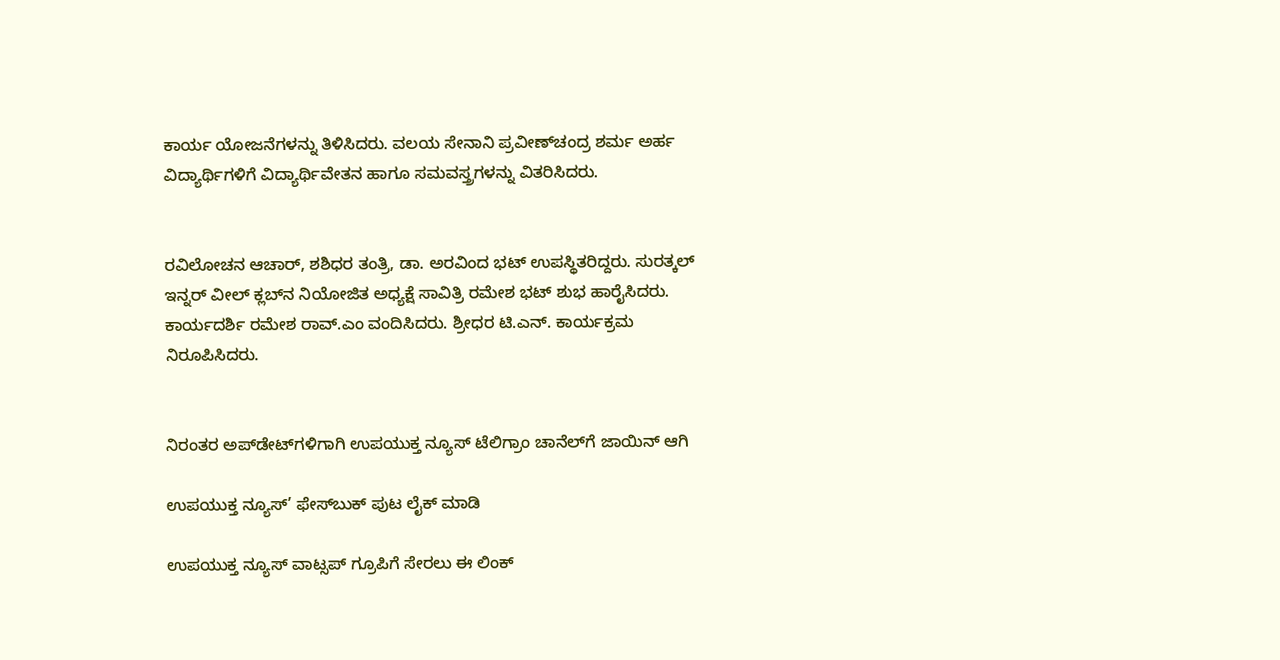ಕಾರ್ಯ ಯೋಜನೆಗಳನ್ನು ತಿಳಿಸಿದರು. ವಲಯ ಸೇನಾನಿ ಪ್ರವೀಣ್‍ಚಂದ್ರ ಶರ್ಮ ಅರ್ಹ ವಿದ್ಯಾರ್ಥಿಗಳಿಗೆ ವಿದ್ಯಾರ್ಥಿವೇತನ ಹಾಗೂ ಸಮವಸ್ತ್ರಗಳನ್ನು ವಿತರಿಸಿದರು.


ರವಿಲೋಚನ ಆಚಾರ್, ಶಶಿಧರ ತಂತ್ರಿ, ಡಾ. ಅರವಿಂದ ಭಟ್ ಉಪಸ್ಥಿತರಿದ್ದರು. ಸುರತ್ಕಲ್‍ ಇನ್ನರ್ ವೀಲ್‍ ಕ್ಲಬ್‍ನ ನಿಯೋಜಿತ ಅಧ್ಯಕ್ಷೆ ಸಾವಿತ್ರಿ ರಮೇಶ ಭಟ್‍ ಶುಭ ಹಾರೈಸಿದರು. ಕಾರ್ಯದರ್ಶಿ ರಮೇಶ ರಾವ್.ಎಂ ವಂದಿಸಿದರು. ಶ್ರೀಧರ ಟಿ.ಎನ್. ಕಾರ್ಯಕ್ರಮ ನಿರೂಪಿಸಿದರು.


ನಿರಂತರ ಅಪ್‌ಡೇಟ್‌ಗಳಿಗಾಗಿ ಉಪಯುಕ್ತ ನ್ಯೂಸ್‌ ಟೆಲಿಗ್ರಾಂ ಚಾನೆಲ್‌ಗೆ ಜಾಯಿನ್‌ ಆಗಿ

ಉಪಯುಕ್ತ ನ್ಯೂಸ್‌’ ಫೇಸ್‌ಬುಕ್ ಪುಟ ಲೈಕ್ ಮಾಡಿ

ಉಪಯುಕ್ತ ನ್ಯೂಸ್‌ ವಾಟ್ಸಪ್‌ ಗ್ರೂಪಿಗೆ ಸೇರಲು ಈ ಲಿಂಕ್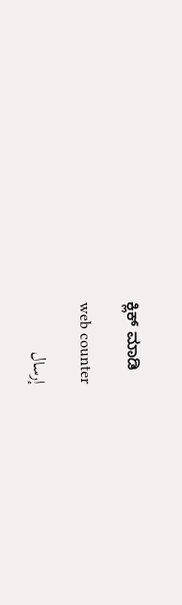ಕ್ಲಿಕ್ ಮಾಡಿ

web counter

إرسال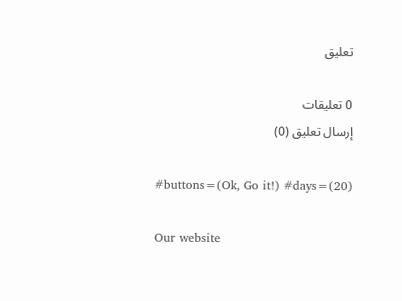تعليق

0 تعليقات
إرسال تعليق (0)

#buttons=(Ok, Go it!) #days=(20)

Our website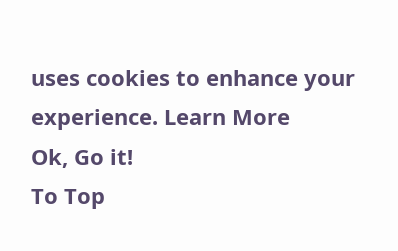uses cookies to enhance your experience. Learn More
Ok, Go it!
To Top